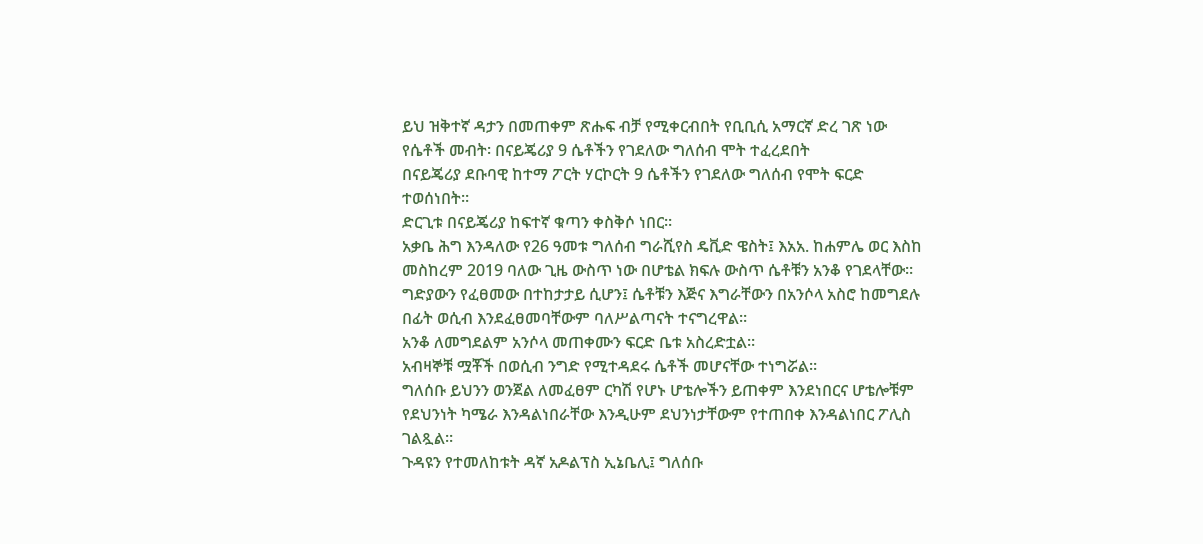ይህ ዝቅተኛ ዳታን በመጠቀም ጽሑፍ ብቻ የሚቀርብበት የቢቢሲ አማርኛ ድረ ገጽ ነው
የሴቶች መብት፡ በናይጄሪያ 9 ሴቶችን የገደለው ግለሰብ ሞት ተፈረደበት
በናይጄሪያ ደቡባዊ ከተማ ፖርት ሃርኮርት 9 ሴቶችን የገደለው ግለሰብ የሞት ፍርድ ተወሰነበት።
ድርጊቱ በናይጄሪያ ከፍተኛ ቁጣን ቀስቅሶ ነበር።
አቃቤ ሕግ እንዳለው የ26 ዓመቱ ግለሰብ ግራሺየስ ዴቪድ ዌስት፤ እአአ. ከሐምሌ ወር እስከ መስከረም 2019 ባለው ጊዜ ውስጥ ነው በሆቴል ክፍሉ ውስጥ ሴቶቹን አንቆ የገደላቸው።
ግድያውን የፈፀመው በተከታታይ ሲሆን፤ ሴቶቹን እጅና እግራቸውን በአንሶላ አስሮ ከመግደሉ በፊት ወሲብ እንደፈፀመባቸውም ባለሥልጣናት ተናግረዋል።
አንቆ ለመግደልም አንሶላ መጠቀሙን ፍርድ ቤቱ አስረድቷል።
አብዛኞቹ ሟቾች በወሲብ ንግድ የሚተዳደሩ ሴቶች መሆናቸው ተነግሯል።
ግለሰቡ ይህንን ወንጀል ለመፈፀም ርካሽ የሆኑ ሆቴሎችን ይጠቀም እንደነበርና ሆቴሎቹም የደህንነት ካሜራ እንዳልነበራቸው እንዲሁም ደህንነታቸውም የተጠበቀ እንዳልነበር ፖሊስ ገልጿል።
ጉዳዩን የተመለከቱት ዳኛ አዶልፕስ ኢኔቤሊ፤ ግለሰቡ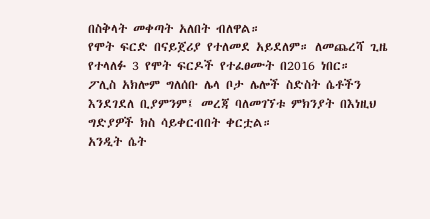በስቅላት መቀጣት አለበት ብለዋል።
የሞት ፍርድ በናይጀሪያ የተለመደ አይደለም። ለመጨረሻ ጊዜ የተላለፉ 3 የሞት ፍርዶች የተፈፀሙት በ2016 ነበር።
ፖሊስ አክሎም ግለሰቡ ሌላ ቦታ ሌሎች ስድስት ሴቶችን እንደገደለ ቢያምንም፤ መረጃ ባለመገኘቱ ምክንያት በእነዚህ ግድያዎች ክስ ሳይቀርብበት ቀርቷል።
አንዲት ሴት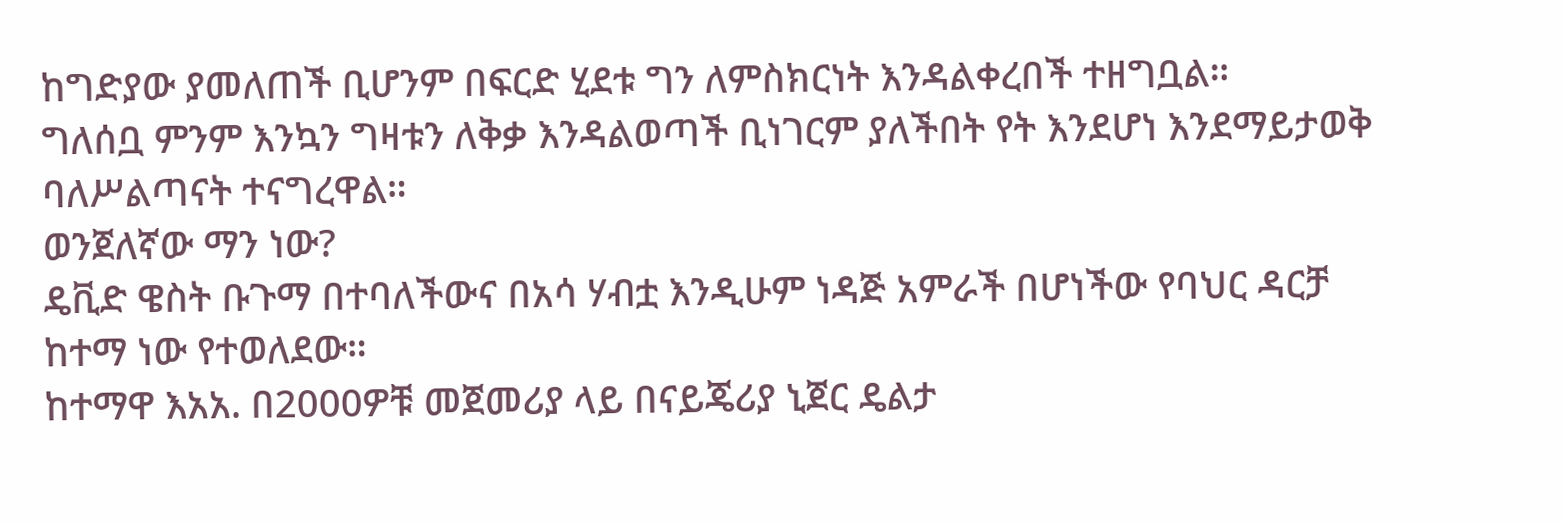ከግድያው ያመለጠች ቢሆንም በፍርድ ሂደቱ ግን ለምስክርነት እንዳልቀረበች ተዘግቧል።
ግለሰቧ ምንም እንኳን ግዛቱን ለቅቃ እንዳልወጣች ቢነገርም ያለችበት የት እንደሆነ እንደማይታወቅ ባለሥልጣናት ተናግረዋል።
ወንጀለኛው ማን ነው?
ዴቪድ ዌስት ቡጉማ በተባለችውና በአሳ ሃብቷ እንዲሁም ነዳጅ አምራች በሆነችው የባህር ዳርቻ ከተማ ነው የተወለደው።
ከተማዋ እአአ. በ2000ዎቹ መጀመሪያ ላይ በናይጄሪያ ኒጀር ዴልታ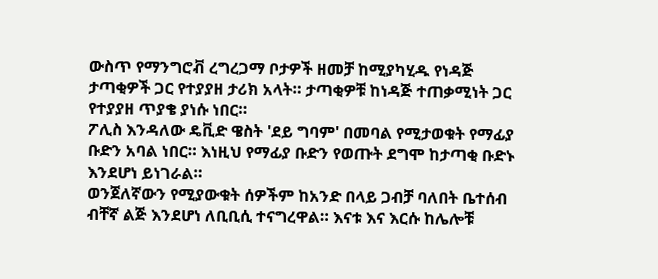ውስጥ የማንግሮቭ ረግረጋማ ቦታዎች ዘመቻ ከሚያካሂዱ የነዳጅ ታጣቂዎች ጋር የተያያዘ ታሪክ አላት። ታጣቂዎቹ ከነዳጅ ተጠቃሚነት ጋር የተያያዘ ጥያቄ ያነሱ ነበር።
ፖሊስ እንዳለው ዴቪድ ዌስት 'ደይ ግባም' በመባል የሚታወቁት የማፊያ ቡድን አባል ነበር። እነዚህ የማፊያ ቡድን የወጡት ደግሞ ከታጣቂ ቡድኑ እንደሆነ ይነገራል።
ወንጀለኛውን የሚያውቁት ሰዎችም ከአንድ በላይ ጋብቻ ባለበት ቤተሰብ ብቸኛ ልጅ እንደሆነ ለቢቢሲ ተናግረዋል። እናቱ እና እርሱ ከሌሎቹ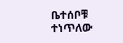ቤተሰቦቹ ተነጥለው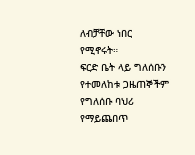ለብቻቸው ነበር የሚኖሩት።
ፍርድ ቤት ላይ ግለሰቡን የተመለከቱ ጋዜጠኞችም የግለሰቡ ባህሪ የማይጨበጥ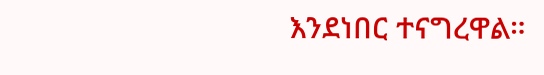እንደነበር ተናግረዋል።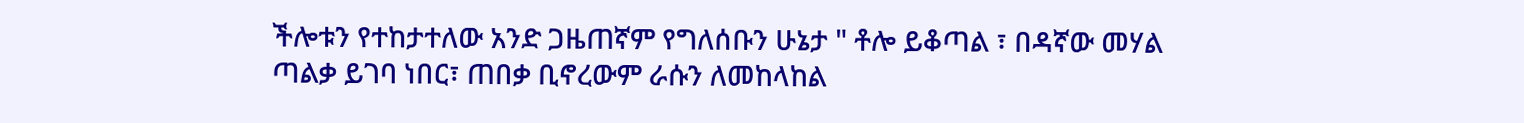ችሎቱን የተከታተለው አንድ ጋዜጠኛም የግለሰቡን ሁኔታ " ቶሎ ይቆጣል ፣ በዳኛው መሃል ጣልቃ ይገባ ነበር፣ ጠበቃ ቢኖረውም ራሱን ለመከላከል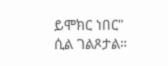ይሞክር ነበር" ሲል ገልጾታል።